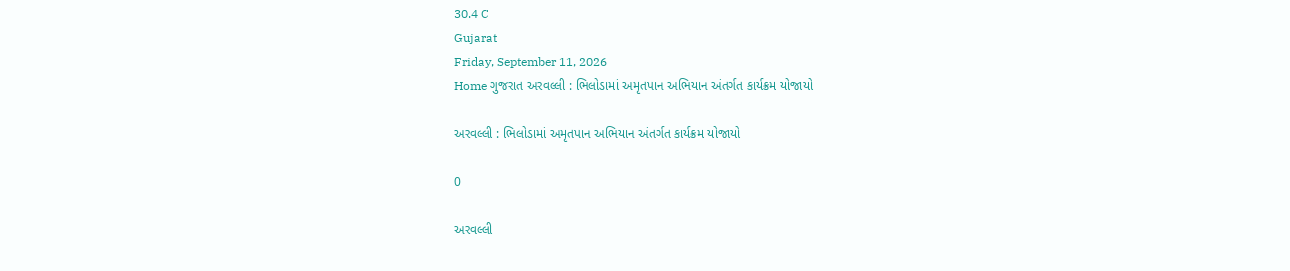30.4 C
Gujarat
Friday, September 11, 2026
Home ગુજરાત અરવલ્લી : ભિલોડામાં અમૃતપાન અભિયાન અંતર્ગત કાર્યક્રમ યોજાયો

અરવલ્લી : ભિલોડામાં અમૃતપાન અભિયાન અંતર્ગત કાર્યક્રમ યોજાયો

0

અરવલ્લી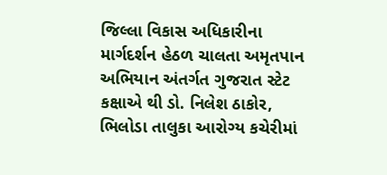જિલ્લા વિકાસ અધિકારીના માર્ગદર્શન હેઠળ ચાલતા અમૃતપાન અભિયાન અંતર્ગત ગુજરાત સ્ટેટ કક્ષાએ થી ડો. નિલેશ ઠાકોર, ભિલોડા તાલુકા આરોગ્ય કચેરીમાં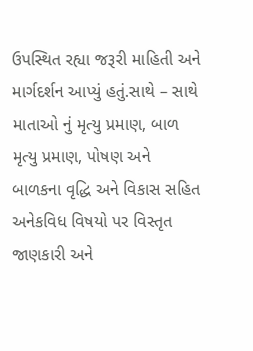ઉપસ્થિત રહ્યા જરૂરી માહિતી અને માર્ગદર્શન આપ્યું હતું.સાથે – સાથે માતાઓ નું મૃત્યુ પ્રમાણ, બાળ મૃત્યુ પ્રમાણ, પોષણ અને બાળકના વૃદ્ધિ અને વિકાસ સહિત અનેકવિધ વિષયો પર વિસ્તૃત જાણકારી અને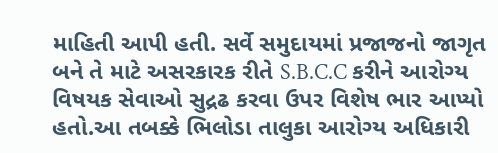માહિતી આપી હતી. સર્વે સમુદાયમાં પ્રજાજનો જાગૃત બને તે માટે અસરકારક રીતે S.B.C.C કરીને આરોગ્ય વિષયક સેવાઓ સુદ્રઢ કરવા ઉપર વિશેષ ભાર આપ્યો હતો.આ તબક્કે ભિલોડા તાલુકા આરોગ્ય અધિકારી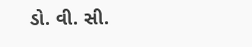ડો. વી. સી.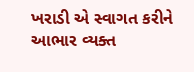ખરાડી એ સ્વાગત કરીને આભાર વ્યક્ત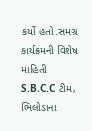કર્યો હતો.સમગ્ર કાર્યક્રમની વિશેષ માહિતી S.B.C.C ટીમ, ભિલોડાના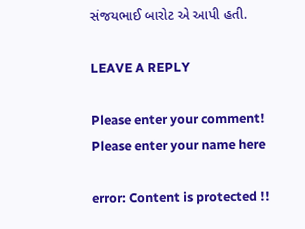સંજયભાઈ બારોટ એ આપી હતી.

LEAVE A REPLY

Please enter your comment!
Please enter your name here

error: Content is protected !!